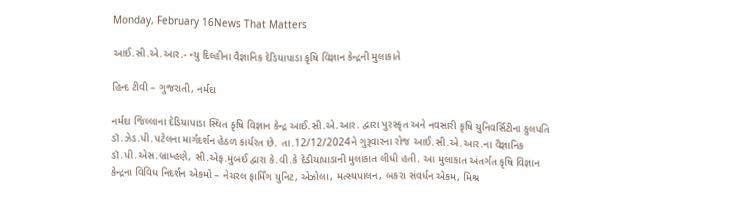Monday, February 16News That Matters

આઈ.સી.એ.આર.- ન્યુ દિલ્હીના વૈજ્ઞાનિક દેડિયાપાડા કૃષિ વિજ્ઞાન કેન્દ્રની મુલાકાતે

હિન્દ ટીવી – ગુજરાતી, નર્મદા

નર્મદા જિલ્લાના દેડિયાપાડા સ્થિત કૃષિ વિજ્ઞાન કેન્દ્ર આઈ.સી.એ.આર. દ્વારા પુરસ્કૃત અને નવસારી કૃષિ યુનિવર્સિટીના કુલપતિ ડૉ.ઝેડ.પી.પટેલના માર્ગદર્શન હેઠળ કાર્યરત છે. તા.12/12/2024ને ગુરૂવારના રોજ આઈ.સી.એ.આર.ના વૈજ્ઞાનિક ડૉ.પી.એસ.બ્રામ્હણે, સી.એફ.મુંબઈ દ્વારા કે.વી.કે દેડીયાપાડાની મુલાકાત લીધી હતી. આ મુલાકાત અંતર્ગત કૃષિ વિજ્ઞાન કેન્દ્રના વિવિધ નિદર્શન એકમો – નેચરલ ફાર્મિંગ યુનિટ, એઝોલા, મત્સ્યપાલન, બકરા સંવર્ધન એકમ, મિશ્ર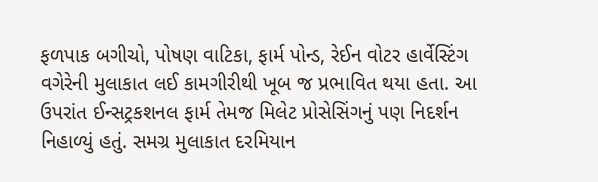ફળપાક બગીચો, પોષણ વાટિકા, ફાર્મ પોન્ડ, રેઈન વોટર હાર્વેસ્ટિંગ વગેરેની મુલાકાત લઈ કામગીરીથી ખૂબ જ પ્રભાવિત થયા હતા. આ ઉપરાંત ઈન્સટ્રકશનલ ફાર્મ તેમજ મિલેટ પ્રોસેસિંગનું પણ નિદર્શન નિહાળ્યું હતું. સમગ્ર મુલાકાત દરમિયાન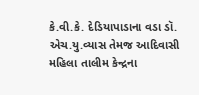કે.વી.કે. દેડિયાપાડાના વડા ડૉ. એચ.યુ.વ્યાસ તેમજ આદિવાસી મહિલા તાલીમ કેન્દ્રના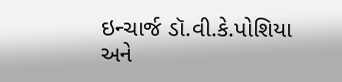ઇન્ચાર્જ ડૉ.વી.કે.પોશિયા અને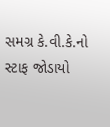સમગ્ર કે.વી.કે.નો સ્ટાફ જોડાયો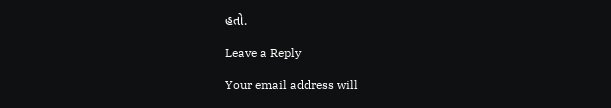હતો.

Leave a Reply

Your email address will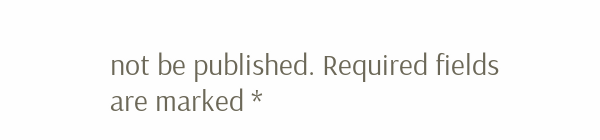not be published. Required fields are marked *